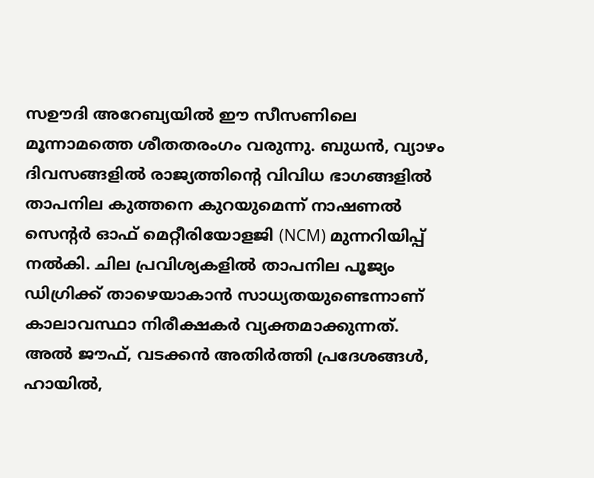സഊദി അറേബ്യയിൽ ഈ സീസണിലെ മൂന്നാമത്തെ ശീതതരംഗം വരുന്നു. ബുധൻ, വ്യാഴം ദിവസങ്ങളിൽ രാജ്യത്തിന്റെ വിവിധ ഭാഗങ്ങളിൽ താപനില കുത്തനെ കുറയുമെന്ന് നാഷണൽ സെന്റർ ഓഫ് മെറ്റീരിയോളജി (NCM) മുന്നറിയിപ്പ് നൽകി. ചില പ്രവിശ്യകളിൽ താപനില പൂജ്യം ഡിഗ്രിക്ക് താഴെയാകാൻ സാധ്യതയുണ്ടെന്നാണ് കാലാവസ്ഥാ നിരീക്ഷകർ വ്യക്തമാക്കുന്നത്.
അൽ ജൗഫ്, വടക്കൻ അതിർത്തി പ്രദേശങ്ങൾ, ഹായിൽ,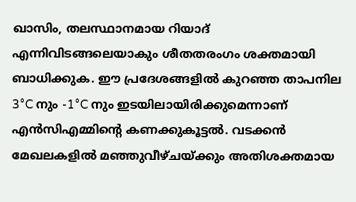ഖാസിം, തലസ്ഥാനമായ റിയാദ് എന്നിവിടങ്ങലെയാകും ശീതതരംഗം ശക്തമായി ബാധിക്കുക. ഈ പ്രദേശങ്ങളിൽ കുറഞ്ഞ താപനില 3°C നും -1°C നും ഇടയിലായിരിക്കുമെന്നാണ് എൻസിഎമ്മിന്റെ കണക്കുകൂട്ടൽ. വടക്കൻ മേഖലകളിൽ മഞ്ഞുവീഴ്ചയ്ക്കും അതിശക്തമായ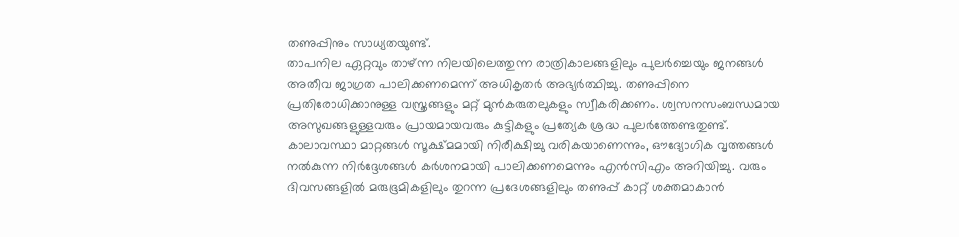തണുപ്പിനും സാധ്യതയുണ്ട്.
താപനില ഏറ്റവും താഴ്ന്ന നിലയിലെത്തുന്ന രാത്രികാലങ്ങളിലും പുലർച്ചെയും ജനങ്ങൾ അതീവ ജാഗ്രത പാലിക്കണമെന്ന് അധികൃതർ അഭ്യർത്ഥിച്ചു. തണുപ്പിനെ പ്രതിരോധിക്കാനുള്ള വസ്ത്രങ്ങളും മറ്റ് മുൻകരുതലുകളും സ്വീകരിക്കണം. ശ്വസനസംബന്ധമായ അസുഖങ്ങളുള്ളവരും പ്രായമായവരും കുട്ടികളും പ്രത്യേക ശ്രദ്ധ പുലർത്തേണ്ടതുണ്ട്.
കാലാവസ്ഥാ മാറ്റങ്ങൾ സൂക്ഷ്മമായി നിരീക്ഷിച്ചു വരികയാണെന്നും, ഔദ്യോഗിക വൃത്തങ്ങൾ നൽകുന്ന നിർദ്ദേശങ്ങൾ കർശനമായി പാലിക്കണമെന്നും എൻസിഎം അറിയിച്ചു. വരും ദിവസങ്ങളിൽ മരുഭൂമികളിലും തുറന്ന പ്രദേശങ്ങളിലും തണുപ്പ് കാറ്റ് ശക്തമാകാൻ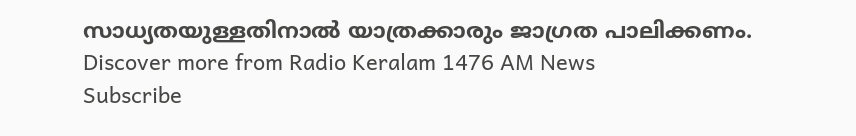സാധ്യതയുള്ളതിനാൽ യാത്രക്കാരും ജാഗ്രത പാലിക്കണം.
Discover more from Radio Keralam 1476 AM News
Subscribe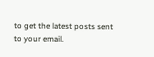to get the latest posts sent to your email.